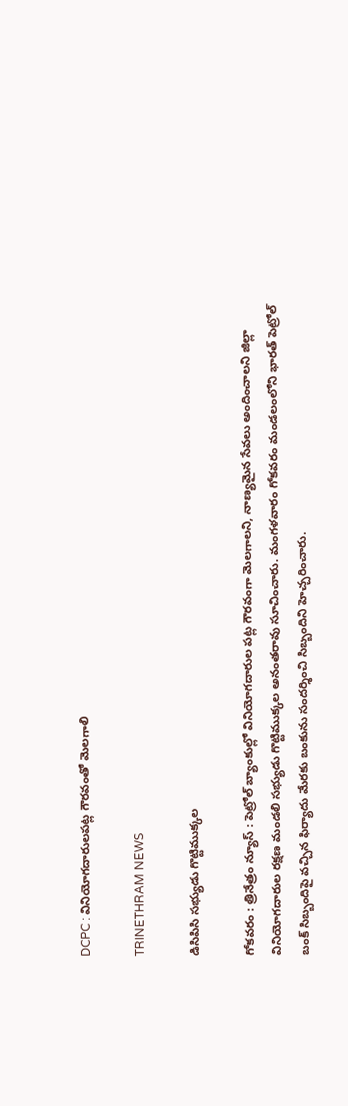DCPC : వినియోగదారులపట్ల గౌరవంతో మెలగాలి

TRINETHRAM NEWS

డిసిపిసి సభ్యుడు గొట్టిముక్కల

గోకవరం : త్రినేత్రం న్యూస్ : పెట్రోల్ బ్యాంకుల్లో వినియోగదారుల పట్ల గౌరవంగా మెలగాలని, నాణ్యమైన సేవలు అందించాలని జిల్లా వినియోగదారుల రక్షణ మండలి సభ్యుడు గొట్టిముక్కల అనంతరావు సూచించారు. మంగళవారం గోకవరం మండలంలోని భారత్ పెట్రోల్ బంక్ సిబ్బందిపై వచ్చిన ఫిర్యాదు మేరకు బంకును సందర్శించి సిబ్బందిని హెచ్చరించారు.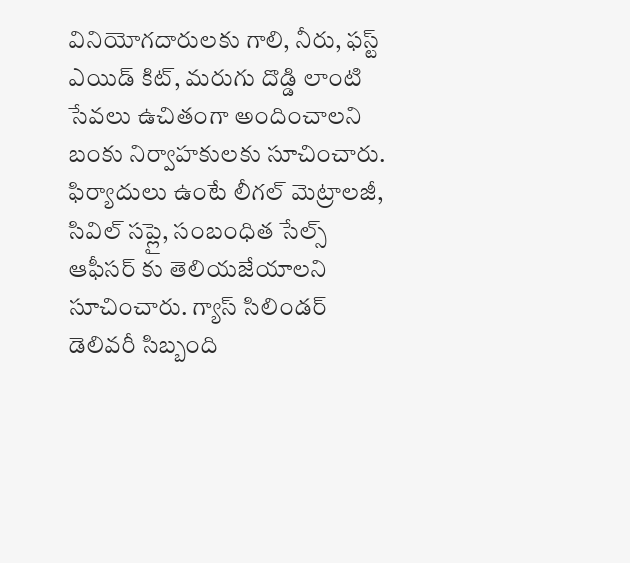వినియోగదారులకు గాలి, నీరు, ఫస్ట్ ఎయిడ్ కిట్, మరుగు దొడ్డి లాంటి సేవలు ఉచితంగా అందించాలని బంకు నిర్వాహకులకు సూచించారు. ఫిర్యాదులు ఉంటే లీగల్ మెట్రాలజీ, సివిల్ సప్లై, సంబంధిత సేల్స్ ఆఫీసర్ కు తెలియజేయాలని సూచించారు. గ్యాస్ సిలిండర్ డెలివరీ సిబ్బంది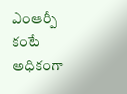ఎంఆర్పీ కంటే అధికంగా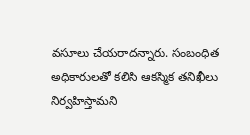వసూలు చేయరాదన్నారు. సంబంధిత అధికారులతో కలిసి ఆకస్మిక తనిఖీలు నిర్వహిస్తామని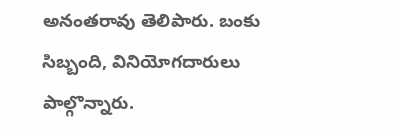అనంతరావు తెలిపారు. బంకు సిబ్బంది, వినియోగదారులు పాల్గొన్నారు.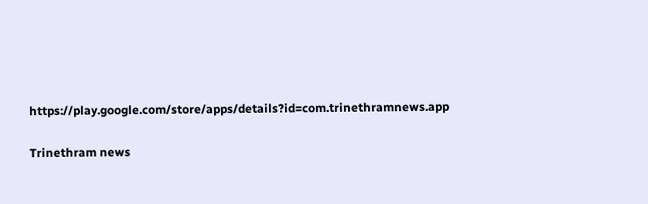https://play.google.com/store/apps/details?id=com.trinethramnews.app

Trinethram news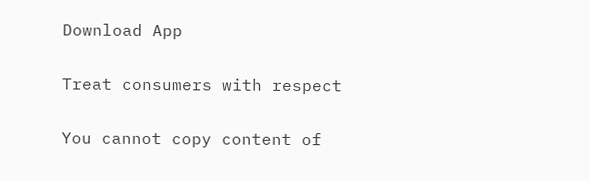Download App

Treat consumers with respect

You cannot copy content of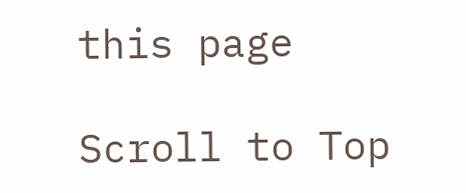this page

Scroll to Top